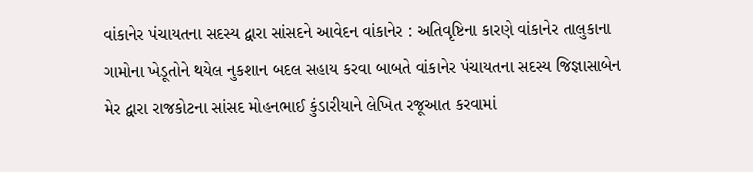વાંકાનેર પંચાયતના સદસ્ય દ્વારા સાંસદને આવેદન વાંકાનેર : અતિવૃષ્ટિના કારણે વાંકાનેર તાલુકાના ગામોના ખેડૂતોને થયેલ નુકશાન બદલ સહાય કરવા બાબતે વાંકાનેર પંચાયતના સદસ્ય જિજ્ઞાસાબેન મેર દ્વારા રાજકોટના સાંસદ મોહનભાઈ કુંડારીયાને લેખિત રજૂઆત કરવામાં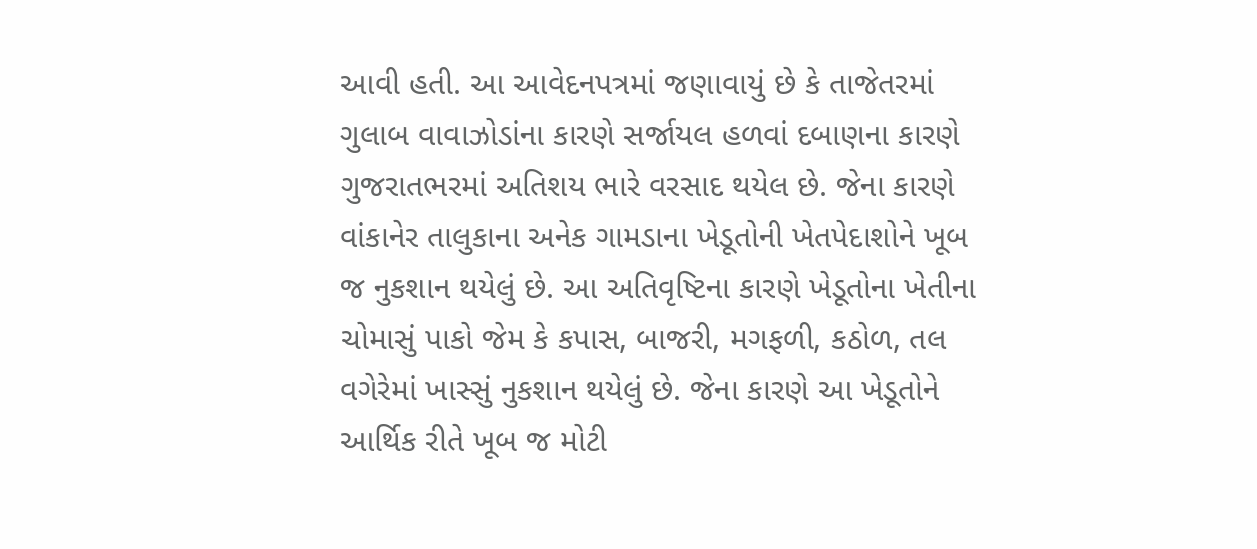આવી હતી. આ આવેદનપત્રમાં જણાવાયું છે કે તાજેતરમાં ગુલાબ વાવાઝોડાંના કારણે સર્જાયલ હળવાં દબાણના કારણે ગુજરાતભરમાં અતિશય ભારે વરસાદ થયેલ છે. જેના કારણે વાંકાનેર તાલુકાના અનેક ગામડાના ખેડૂતોની ખેતપેદાશોને ખૂબ જ નુકશાન થયેલું છે. આ અતિવૃષ્ટિના કારણે ખેડૂતોના ખેતીના ચોમાસું પાકો જેમ કે કપાસ, બાજરી, મગફળી, કઠોળ, તલ વગેરેમાં ખાસ્સું નુકશાન થયેલું છે. જેના કારણે આ ખેડૂતોને આર્થિક રીતે ખૂબ જ મોટી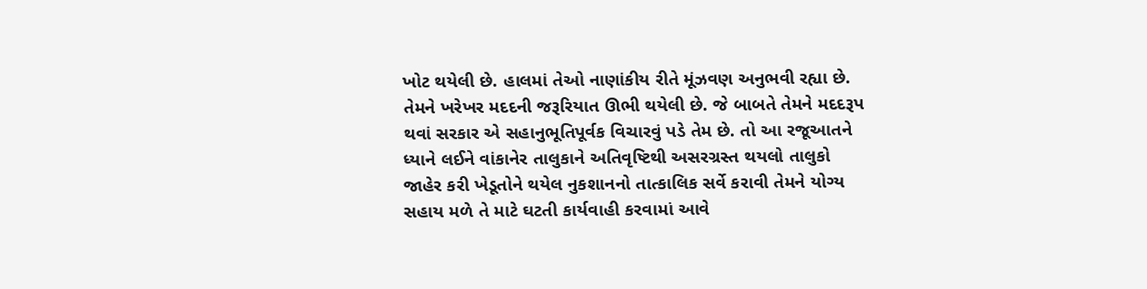ખોટ થયેલી છે. હાલમાં તેઓ નાણાંકીય રીતે મૂંઝવણ અનુભવી રહ્યા છે. તેમને ખરેખર મદદની જરૂરિયાત ઊભી થયેલી છે. જે બાબતે તેમને મદદરૂપ થવાં સરકાર એ સહાનુભૂતિપૂર્વક વિચારવું પડે તેમ છે. તો આ રજૂઆતને ધ્યાને લઈને વાંકાનેર તાલુકાને અતિવૃષ્ટિથી અસરગ્રસ્ત થયલો તાલુકો જાહેર કરી ખેડૂતોને થયેલ નુકશાનનો તાત્કાલિક સર્વે કરાવી તેમને યોગ્ય સહાય મળે તે માટે ઘટતી કાર્યવાહી કરવામાં આવે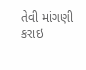તેવી માંગણી કરાઇ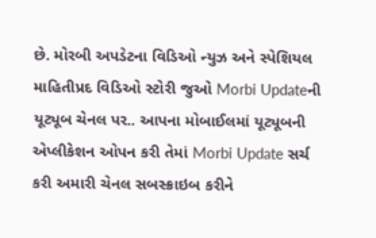છે. મોરબી અપડેટના વિડિઓ ન્યુઝ અને સ્પેશિયલ માહિતીપ્રદ વિડિઓ સ્ટોરી જુઓ Morbi Updateની યૂટ્યૂબ ચેનલ પર.. આપના મોબાઈલમાં યૂટ્યૂબની એપ્લીકેશન ઓપન કરી તેમાં Morbi Update સર્ચ કરી અમારી ચેનલ સબસ્ક્રાઇબ કરીને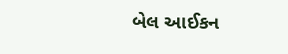બેલ આઈકન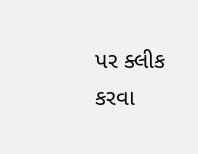પર ક્લીક કરવા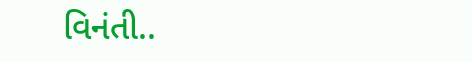વિનંતી..